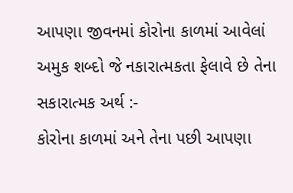આપણા જીવનમાં કોરોના કાળમાં આવેલાં અમુક શબ્દો જે નકારાત્મકતા ફેલાવે છે તેના સકારાત્મક અર્થ :-
કોરોના કાળમાં અને તેના પછી આપણા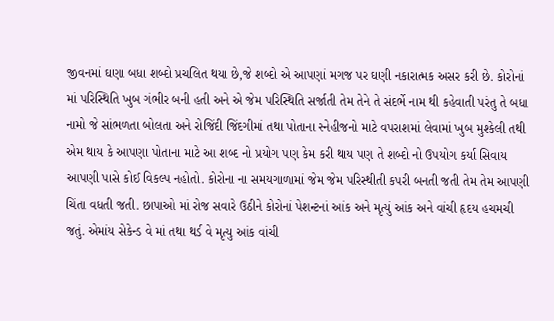જીવનમાં ઘણા બધા શબ્દો પ્રચલિત થયા છે,જે શબ્દો એ આપણાં મગજ પર ઘણી નકારાત્મક અસર કરી છે. કોરોનાં માં પરિસ્થિતિ ખુબ ગંભીર બની હતી અને એ જેમ પરિસ્થિતિ સર્જાતી તેમ તેને તે સંદર્ભે નામ થી કહેવાતી પરંતુ તે બધા નામો જે સાંભળતા બોલતા અને રોજિંદી જિંદગીમાં તથા પોતાના સ્નેહીજનો માટે વપરાશમાં લેવામાં ખુબ મુશ્કેલી તથી એમ થાય કે આપણા પોતાના માટે આ શબ્દ નો પ્રયોગ પણ કેમ કરી થાય પણ તે શબ્દો નો ઉપયોગ કર્યા સિવાય આપણી પાસે કોઈ વિકલ્પ નહોતો. કોરોના ના સમયગાળામાં જેમ જેમ પરિસ્થીતી કપરી બનતી જતી તેમ તેમ આપણી ચિંતા વધતી જતી. છાપાઓ માં રોજ સવારે ઉઠીને કોરોનાં પેશન્ટનાં આંક અને મૃત્યું આંક અને વાંચી હૃદય હચમચી જતું. એમાંય સેકેન્ડ વે માં તથા થર્ડ વે મૃત્યુ આંક વાંચી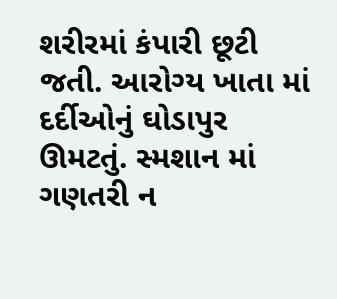શરીરમાં કંપારી છૂટી જતી. આરોગ્ય ખાતા માં દર્દીઓનું ઘોડાપુર ઊમટતું. સ્મશાન માં ગણતરી ન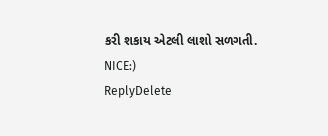કરી શકાય એટલી લાશો સળગતી.
NICE:)
ReplyDelete